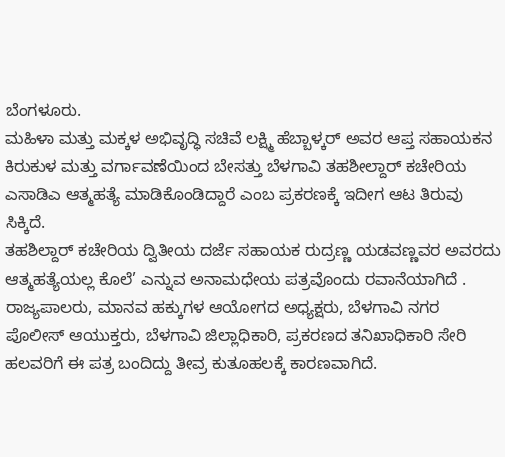ಬೆಂಗಳೂರು.
ಮಹಿಳಾ ಮತ್ತು ಮಕ್ಕಳ ಅಭಿವೃದ್ಧಿ ಸಚಿವೆ ಲಕ್ಷ್ಮಿ ಹೆಬ್ಬಾಳ್ಕರ್ ಅವರ ಆಪ್ತ ಸಹಾಯಕನ ಕಿರುಕುಳ ಮತ್ತು ವರ್ಗಾವಣೆಯಿಂದ ಬೇಸತ್ತು ಬೆಳಗಾವಿ ತಹಶೀಲ್ದಾರ್ ಕಚೇರಿಯ ಎಸಾಡಿಎ ಆತ್ಮಹತ್ಯೆ ಮಾಡಿಕೊಂಡಿದ್ದಾರೆ ಎಂಬ ಪ್ರಕರಣಕ್ಕೆ ಇದೀಗ ಆಟ ತಿರುವು ಸಿಕ್ಕಿದೆ.
ತಹಶಿಲ್ದಾರ್ ಕಚೇರಿಯ ದ್ವಿತೀಯ ದರ್ಜೆ ಸಹಾಯಕ ರುದ್ರಣ್ಣ ಯಡವಣ್ಣವರ ಅವರದು ಆತ್ಮಹತ್ಯೆಯಲ್ಲ ಕೊಲೆ’ ಎನ್ನುವ ಅನಾಮಧೇಯ ಪತ್ರವೊಂದು ರವಾನೆಯಾಗಿದೆ .
ರಾಜ್ಯಪಾಲರು, ಮಾನವ ಹಕ್ಕುಗಳ ಆಯೋಗದ ಅಧ್ಯಕ್ಷರು, ಬೆಳಗಾವಿ ನಗರ ಪೊಲೀಸ್ ಆಯುಕ್ತರು, ಬೆಳಗಾವಿ ಜಿಲ್ಲಾಧಿಕಾರಿ, ಪ್ರಕರಣದ ತನಿಖಾಧಿಕಾರಿ ಸೇರಿ ಹಲವರಿಗೆ ಈ ಪತ್ರ ಬಂದಿದ್ದು ತೀವ್ರ ಕುತೂಹಲಕ್ಕೆ ಕಾರಣವಾಗಿದೆ.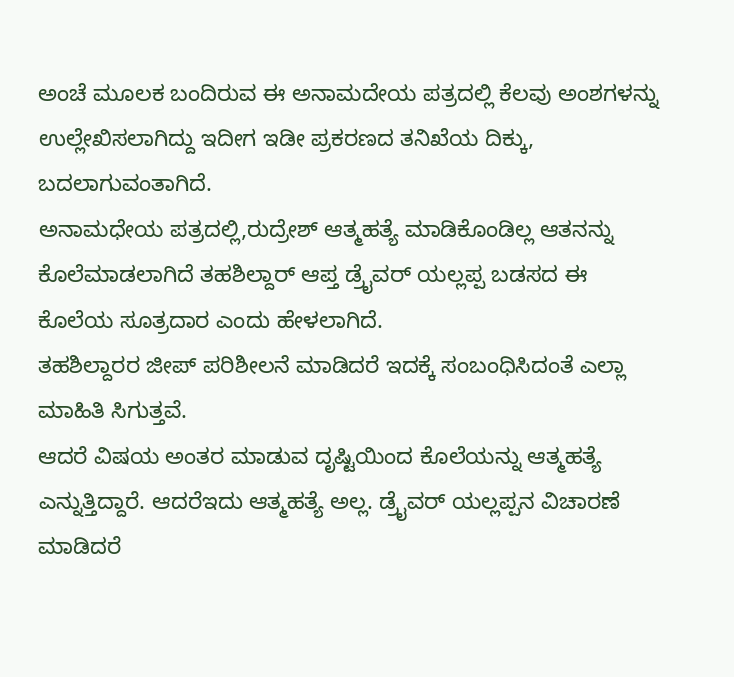ಅಂಚೆ ಮೂಲಕ ಬಂದಿರುವ ಈ ಅನಾಮದೇಯ ಪತ್ರದಲ್ಲಿ ಕೆಲವು ಅಂಶಗಳನ್ನು ಉಲ್ಲೇಖಿಸಲಾಗಿದ್ದು ಇದೀಗ ಇಡೀ ಪ್ರಕರಣದ ತನಿಖೆಯ ದಿಕ್ಕು, ಬದಲಾಗುವಂತಾಗಿದೆ.
ಅನಾಮಧೇಯ ಪತ್ರದಲ್ಲಿ,ರುದ್ರೇಶ್ ಆತ್ಮಹತ್ಯೆ ಮಾಡಿಕೊಂಡಿಲ್ಲ ಆತನನ್ನು ಕೊಲೆಮಾಡಲಾಗಿದೆ ತಹಶಿಲ್ದಾರ್ ಆಪ್ತ ಡ್ರೈವರ್ ಯಲ್ಲಪ್ಪ ಬಡಸದ ಈ ಕೊಲೆಯ ಸೂತ್ರದಾರ ಎಂದು ಹೇಳಲಾಗಿದೆ.
ತಹಶಿಲ್ದಾರರ ಜೀಪ್ ಪರಿಶೀಲನೆ ಮಾಡಿದರೆ ಇದಕ್ಕೆ ಸಂಬಂಧಿಸಿದಂತೆ ಎಲ್ಲಾ ಮಾಹಿತಿ ಸಿಗುತ್ತವೆ.
ಆದರೆ ವಿಷಯ ಅಂತರ ಮಾಡುವ ದೃಷ್ಟಿಯಿಂದ ಕೊಲೆಯನ್ನು ಆತ್ಮಹತ್ಯೆ ಎನ್ನುತ್ತಿದ್ದಾರೆ. ಆದರೆಇದು ಆತ್ಮಹತ್ಯೆ ಅಲ್ಲ. ಡ್ರೈವರ್ ಯಲ್ಲಪ್ಪನ ವಿಚಾರಣೆ ಮಾಡಿದರೆ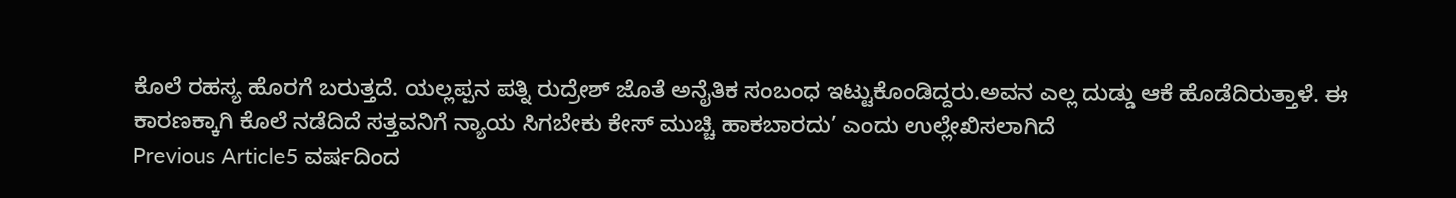ಕೊಲೆ ರಹಸ್ಯ ಹೊರಗೆ ಬರುತ್ತದೆ. ಯಲ್ಲಪ್ಪನ ಪತ್ನಿ ರುದ್ರೇಶ್ ಜೊತೆ ಅನೈತಿಕ ಸಂಬಂಧ ಇಟ್ಟುಕೊಂಡಿದ್ದರು.ಅವನ ಎಲ್ಲ ದುಡ್ಡು ಆಕೆ ಹೊಡೆದಿರುತ್ತಾಳೆ. ಈ ಕಾರಣಕ್ಕಾಗಿ ಕೊಲೆ ನಡೆದಿದೆ ಸತ್ತವನಿಗೆ ನ್ಯಾಯ ಸಿಗಬೇಕು ಕೇಸ್ ಮುಚ್ಚಿ ಹಾಕಬಾರದು’ ಎಂದು ಉಲ್ಲೇಖಿಸಲಾಗಿದೆ
Previous Article5 ವರ್ಷದಿಂದ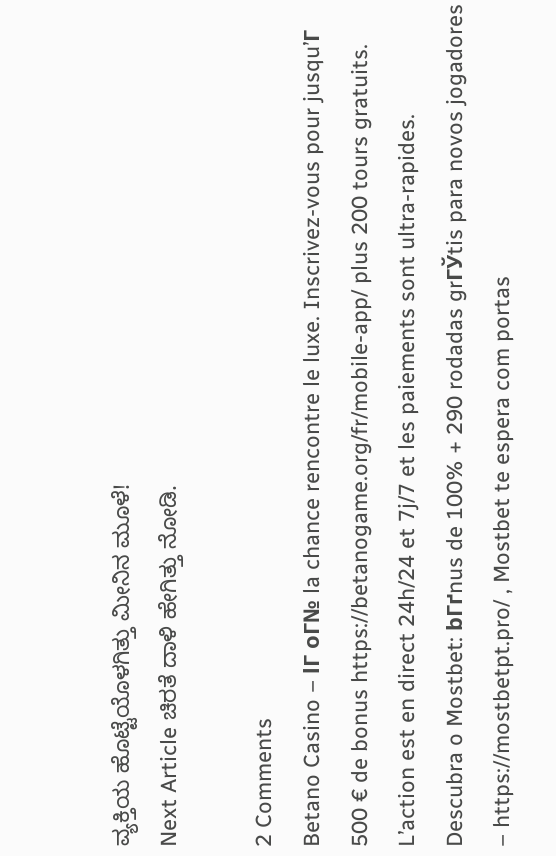ವ್ಯಕ್ತಿಯ ಹೊಟ್ಟೆಯೊಳಗಿತ್ತು ಮೀನಿನ ಮೂಳೆ!
Next Article ಚಿರತೆ ದಾಳಿ ಹೇಗಿತ್ತು ನೋಡಿ.

2 Comments
Betano Casino – lГ oГ№ la chance rencontre le luxe. Inscrivez-vous pour jusqu’Г 500 € de bonus https://betanogame.org/fr/mobile-app/ plus 200 tours gratuits. L’action est en direct 24h/24 et 7j/7 et les paiements sont ultra-rapides.
Descubra o Mostbet: bГґnus de 100% + 290 rodadas grГЎtis para novos jogadores – https://mostbetpt.pro/ , Mostbet te espera com portas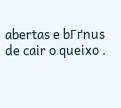abertas e bГґnus de cair o queixo .